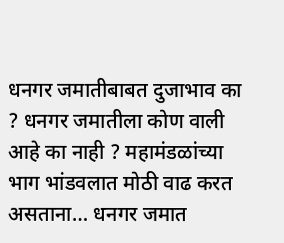धनगर जमातीबाबत दुजाभाव का ? धनगर जमातीला कोण वाली आहे का नाही ? महामंडळांच्या भाग भांडवलात मोठी वाढ करत असताना… धनगर जमात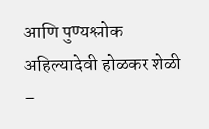आणि पुण्यश्लोक अहिल्यादेवी होळकर शेळी –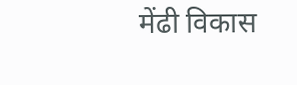मेंढी विकास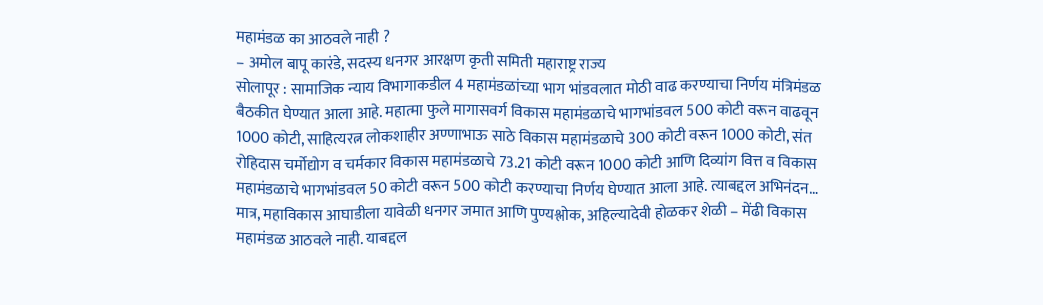महामंडळ का आठवले नाही ?
– अमोल बापू कारंडे, सदस्य धनगर आरक्षण कृती समिती महाराष्ट्र राज्य
सोलापूर : सामाजिक न्याय विभागाकडील 4 महामंडळांच्या भाग भांडवलात मोठी वाढ करण्याचा निर्णय मंत्रिमंडळ बैठकीत घेण्यात आला आहे. महात्मा फुले मागासवर्ग विकास महामंडळाचे भागभांडवल 500 कोटी वरून वाढवून 1000 कोटी, साहित्यरत्न लोकशाहीर अण्णाभाऊ साठे विकास महामंडळाचे 300 कोटी वरून 1000 कोटी, संत रोहिदास चर्मोद्योग व चर्मकार विकास महामंडळाचे 73.21 कोटी वरून 1000 कोटी आणि दिव्यांग वित्त व विकास महामंडळाचे भागभांडवल 50 कोटी वरून 500 कोटी करण्याचा निर्णय घेण्यात आला आहे. त्याबद्दल अभिनंदन…
मात्र, महाविकास आघाडीला यावेळी धनगर जमात आणि पुण्यश्लोक, अहिल्यादेवी होळकर शेळी – मेंढी विकास महामंडळ आठवले नाही. याबद्दल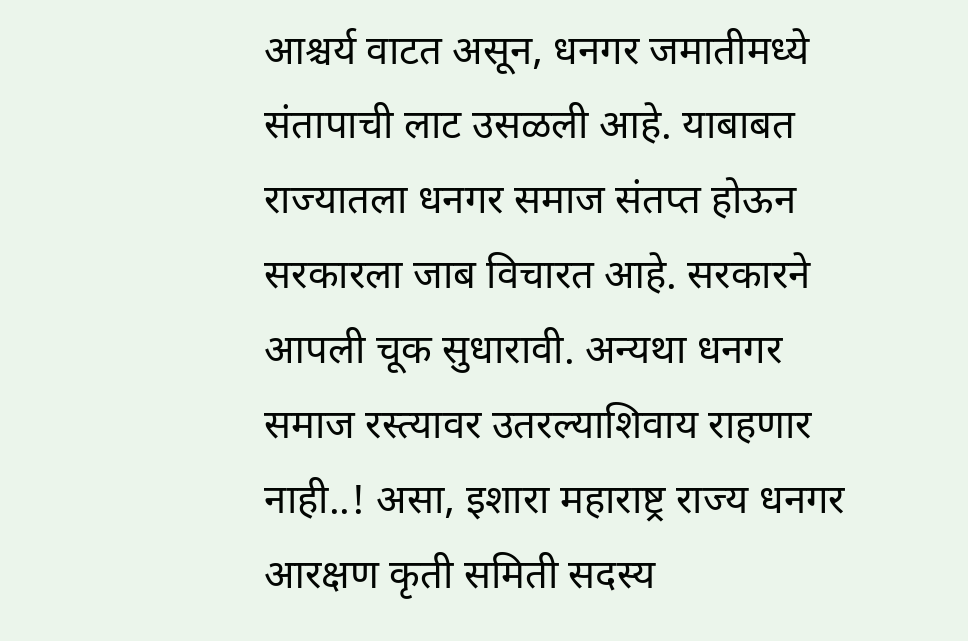आश्चर्य वाटत असून, धनगर जमातीमध्ये संतापाची लाट उसळली आहे. याबाबत राज्यातला धनगर समाज संतप्त होऊन सरकारला जाब विचारत आहे. सरकारने आपली चूक सुधारावी. अन्यथा धनगर समाज रस्त्यावर उतरल्याशिवाय राहणार नाही..! असा, इशारा महाराष्ट्र राज्य धनगर आरक्षण कृती समिती सदस्य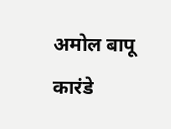अमोल बापू कारंडे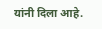यांनी दिला आहे.